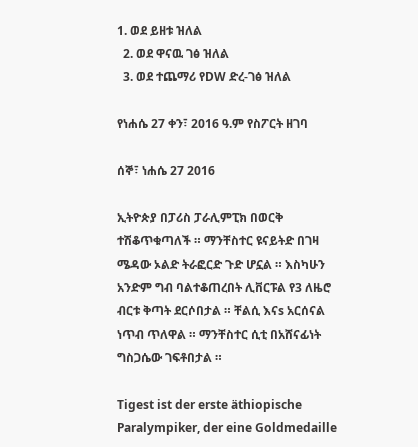1. ወደ ይዘቱ ዝለል
  2. ወደ ዋናዉ ገፅ ዝለል
  3. ወደ ተጨማሪ የDW ድረ-ገፅ ዝለል

የነሐሴ 27 ቀን፣ 2016 ዓ.ም የስፖርት ዘገባ

ሰኞ፣ ነሐሴ 27 2016

ኢትዮጵያ በፓሪስ ፓራሊምፒክ በወርቅ ተሽቆጥቁጣለች ። ማንቸስተር ዩናይትድ በገዛ ሜዳው ኦልድ ትራፎርድ ጉድ ሆኗል ። እስካሁን አንድም ግብ ባልተቆጠረበት ሊቨርፑል የ3 ለዜሮ ብርቱ ቅጣት ደርሶበታል ። ቸልሲ እናs አርሰናል ነጥብ ጥለዋል ። ማንቸስተር ሲቲ በአሸናፊነት ግስጋሴው ገፍቶበታል ።

Tigest ist der erste äthiopische Paralympiker, der eine Goldmedaille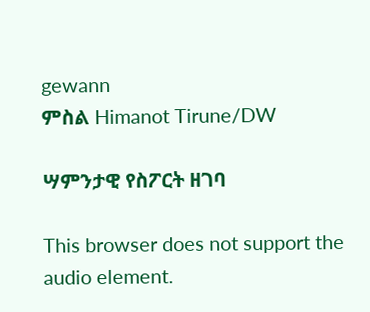gewann
ምስል Himanot Tirune/DW

ሣምንታዊ የስፖርት ዘገባ

This browser does not support the audio element.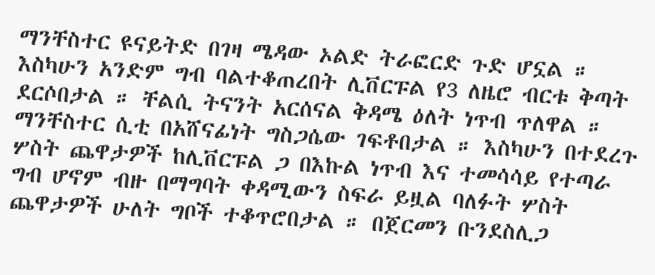ማንቸስተር ዩናይትድ በገዛ ሜዳው ኦልድ ትራፎርድ ጉድ ሆኗል ። እስካሁን አንድም ግብ ባልተቆጠረበት ሊቨርፑል የ3 ለዜሮ ብርቱ ቅጣት ደርሶበታል ። ቸልሲ ትናንት አርሰናል ቅዳሜ ዕለት ነጥብ ጥለዋል ። ማንቸስተር ሲቲ በአሸናፊነት ግስጋሴው ገፍቶበታል ። እስካሁን በተደረጉ ሦስት ጨዋታዎች ከሊቨርፑል ጋ በእኩል ነጥብ እና ተመሳሳይ የተጣራ ግብ ሆኖም ብዙ በማግባት ቀዳሚውን ስፍራ ይዟል ባለፉት ሦስት ጨዋታዎች ሁለት ግቦች ተቆጥሮበታል ። በጀርመን ቡንደስሊጋ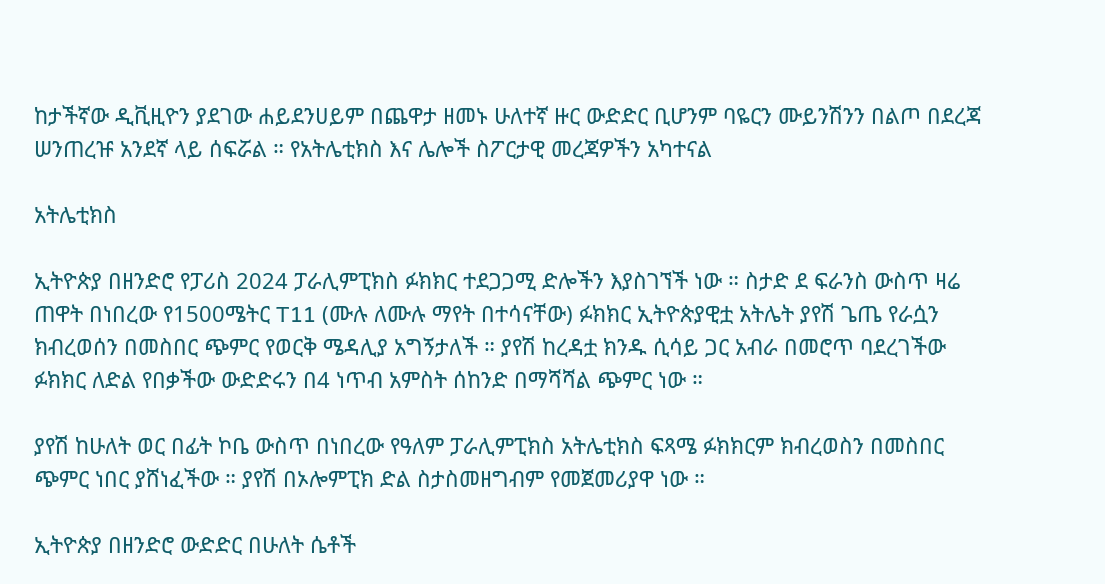ከታችኛው ዲቪዚዮን ያደገው ሐይደንሀይም በጨዋታ ዘመኑ ሁለተኛ ዙር ውድድር ቢሆንም ባዬርን ሙይንሽንን በልጦ በደረጃ ሠንጠረዡ አንደኛ ላይ ሰፍሯል ። የአትሌቲክስ እና ሌሎች ስፖርታዊ መረጃዎችን አካተናል

አትሌቲክስ

ኢትዮጵያ በዘንድሮ የፓሪስ 2024 ፓራሊምፒክስ ፉክክር ተደጋጋሚ ድሎችን እያስገኘች ነው ። ስታድ ደ ፍራንስ ውስጥ ዛሬ ጠዋት በነበረው የ1500ሜትር T11 (ሙሉ ለሙሉ ማየት በተሳናቸው) ፉክክር ኢትዮጵያዊቷ አትሌት ያየሽ ጌጤ የራሷን ክብረወሰን በመስበር ጭምር የወርቅ ሜዳሊያ አግኝታለች ። ያየሽ ከረዳቷ ክንዱ ሲሳይ ጋር አብራ በመሮጥ ባደረገችው ፉክክር ለድል የበቃችው ውድድሩን በ4 ነጥብ አምስት ሰከንድ በማሻሻል ጭምር ነው ።

ያየሽ ከሁለት ወር በፊት ኮቤ ውስጥ በነበረው የዓለም ፓራሊምፒክስ አትሌቲክስ ፍጻሜ ፉክክርም ክብረወስን በመስበር ጭምር ነበር ያሸነፈችው ። ያየሽ በኦሎምፒክ ድል ስታስመዘግብም የመጀመሪያዋ ነው ።

ኢትዮጵያ በዘንድሮ ውድድር በሁለት ሴቶች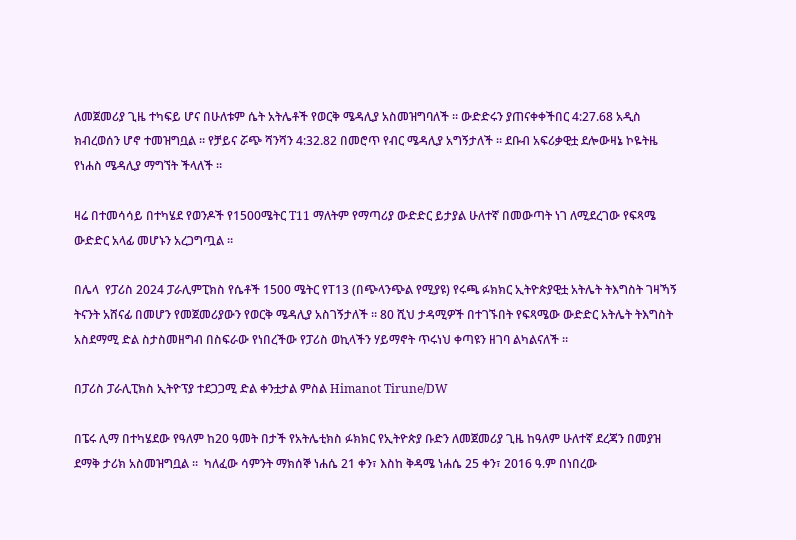ለመጀመሪያ ጊዜ ተካፍይ ሆና በሁለቱም ሴት አትሌቶች የወርቅ ሜዳሊያ አስመዝግባለች ። ውድድሩን ያጠናቀቀችበር 4:27.68 አዲስ ክብረወሰን ሆኖ ተመዝግቧል ። የቻይና ሯጭ ሻንሻን 4:32.82 በመሮጥ የብር ሜዳሊያ አግኝታለች ። ደቡብ አፍሪቃዊቷ ደሎውዛኔ ኮዬትዜ የነሐስ ሜዳሊያ ማግኘት ችላለች ።

ዛሬ በተመሳሳይ በተካሄደ የወንዶች የ1500ሜትር T11 ማለትም የማጣሪያ ውድድር ይታያል ሁለተኛ በመውጣት ነገ ለሚደረገው የፍጻሜ ውድድር አላፊ መሆኑን አረጋግጧል ።

በሌላ  የፓሪስ 2024 ፓራሊምፒክስ የሴቶች 1500 ሜትር የT13 (በጭላንጭል የሚያዩ) የሩጫ ፉክክር ኢትዮጵያዊቷ አትሌት ትእግስት ገዛኻኝ ትናንት አሸናፊ በመሆን የመጀመሪያውን የወርቅ ሜዳሊያ አስገኝታለች ። 80 ሺህ ታዳሚዎች በተገኙበት የፍጻሜው ውድድር አትሌት ትእግስት አስደማሚ ድል ስታስመዘግብ በስፍራው የነበረችው የፓሪስ ወኪላችን ሃይማኖት ጥሩነህ ቀጣዩን ዘገባ ልካልናለች ።

በፓሪስ ፓራሊፒክስ ኢትዮፕያ ተደጋጋሚ ድል ቀንቷታል ምስል Himanot Tirune/DW

በፔሩ ሊማ በተካሄደው የዓለም ከ20 ዓመት በታች የአትሌቲክስ ፉክክር የኢትዮጵያ ቡድን ለመጀመሪያ ጊዜ ከዓለም ሁለተኛ ደረጃን በመያዝ ደማቅ ታሪክ አስመዝግቧል ።  ካለፈው ሳምንት ማክሰኞ ነሐሴ 21 ቀን፣ እስከ ቅዳሜ ነሐሴ 25 ቀን፣ 2016 ዓ.ም በነበረው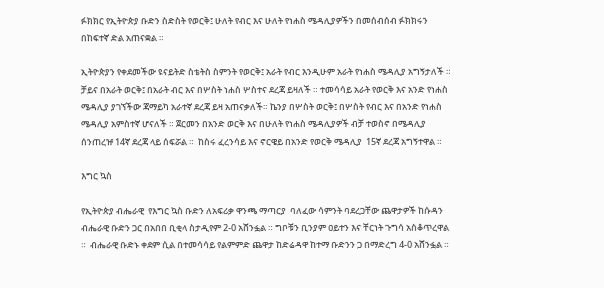ፉክክር የኢትዮጵያ ቡድን ስድስት የወርቅ፤ ሁለት የብር እና ሁለት የነሐስ ሜዳሊያዎችን በመሰብሰብ ፉክክሩን በከፍተኛ ድል አጠናቋል ።

ኢትዮጵያን የቀደመችው ዩናይትድ ስቴትስ ስምንት የወርቅ፤ አራት የብር እንዲሁም አራት የነሐስ ሜዳሊያ አግኝታለች ። ቻይና በአራት ወርቅ፤ በአራት ብር እና በሦስት ነሐስ ሦስተና ደረጃ ይዛለች ። ተመሳሳይ አራት የወርቅ እና አንድ የነሐስ ሜዳሊያ ያገኘችው ጃማይካ አራተኛ ደረጃ ይዛ አጠናቃለች። ኬንያ በሦስት ወርቅ፤ በሦስት የብር እና በአንድ የነሐስ ሜዳሊያ አምስተኛ ሆናለች ። ጀርመን በአንድ ወርቅ እና በሁለት የነሐስ ሜዳሊያዎች ብቻ ተወስኖ በሜዳሊያ ሰንጠረዡ 14ኛ ደረጃ ላይ ሰፍሯል ።  ከስሩ ፈረንሳይ እና ኖርዌይ በአንድ የወርቅ ሜዳሊያ  15ኛ ደረጃ አግኝተዋል ።

እግር ኳስ

የኢትዮጵያ ብሔራዊ  የእግር ኳስ ቡድን ለአፍሪቃ ዋንጫ ማጣርያ  ባለፈው ሳምንት ባደረጋቸው ጨዋታዎች ከሱዳን ብሔራዊ ቡድን ጋር በአበበ ቢቂላ ስታዲየም 2-0 አሸንፏል ። ግቦቹን ቢንያም ዐይተን እና ቸርነት ጉግሳ አስቆጥረዋል ።  ብሔራዊ ቡድኑ ቀደም ሲል በተመሳሳይ የልምምድ ጨዋታ ከድሬዳዋ ከተማ ቡድንን ጋ በማድረግ 4-0 አሸንፏል ።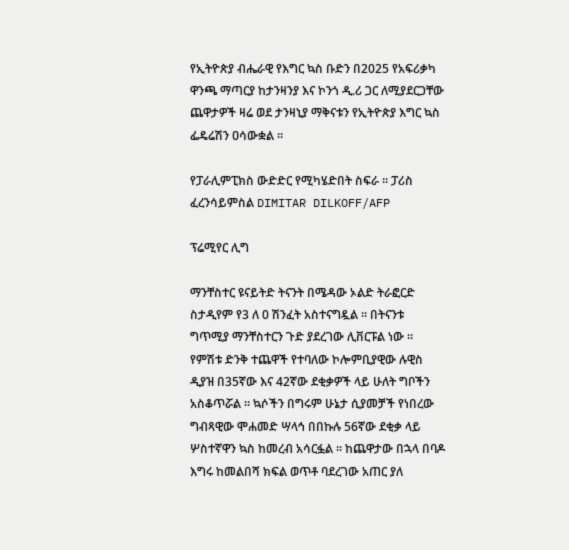የኢትዮጵያ ብሔራዊ የእግር ኳስ ቡድን በ2025 የአፍሪቃካ ዋንጫ ማጣርያ ከታንዛንያ እና ኮንጎ ዲ.ሪ ጋር ለሚያደርጋቸው ጨዋታዎች ዛሬ ወደ ታንዛኒያ ማቅናቱን የኢትዮጵያ እግር ኳስ ፌዴሬሽን ዐሳውቋል ።

የፓራሊምፒክስ ውድድር የሚካሄድበት ስፍራ ። ፓሪስ ፈረንሳይምስል DIMITAR DILKOFF/AFP

ፕሬሚየር ሊግ

ማንቸስተር ዩናይትድ ትናንት በሜዳው ኦልድ ትራፎርድ ስታዲየም የ3 ለ 0 ሽንፈት አስተናግዷል ። በትናንቱ ግጥሚያ ማንቸስተርን ጉድ ያደረገው ሊቨርፑል ነው ። የምሽቱ ድንቅ ተጨዋች የተባለው ኮሎምቢያዊው ሉዊስ ዲያዝ በ35ኛው እና 42ኛው ደቂቃዎች ላይ ሁለት ግቦችን አስቆጥሯል ። ኳሶችን በግሩም ሁኔታ ሲያመቻች የነበረው ግብጻዊው ሞሐመድ ሣላኅ በበኩሉ 56ኛው ደቂቃ ላይ ሦስተኛዋን ኳስ ከመረብ አሳርፏል ። ከጨዋታው በኋላ በባዶ እግሩ ከመልበሻ ክፍል ወጥቶ ባደረገው አጠር ያለ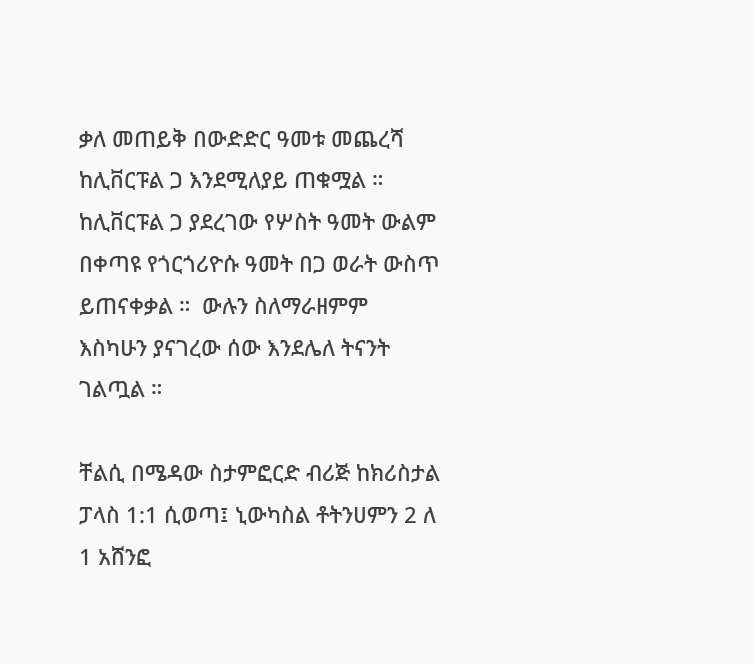ቃለ መጠይቅ በውድድር ዓመቱ መጨረሻ ከሊቨርፑል ጋ እንደሚለያይ ጠቁሟል ። ከሊቨርፑል ጋ ያደረገው የሦስት ዓመት ውልም በቀጣዩ የጎርጎሪዮሱ ዓመት በጋ ወራት ውስጥ ይጠናቀቃል ።  ውሉን ስለማራዘምም እስካሁን ያናገረው ሰው እንደሌለ ትናንት ገልጧል ።

ቸልሲ በሜዳው ስታምፎርድ ብሪጅ ከክሪስታል ፓላስ 1:1 ሲወጣ፤ ኒውካስል ቶትንሀምን 2 ለ 1 አሸንፎ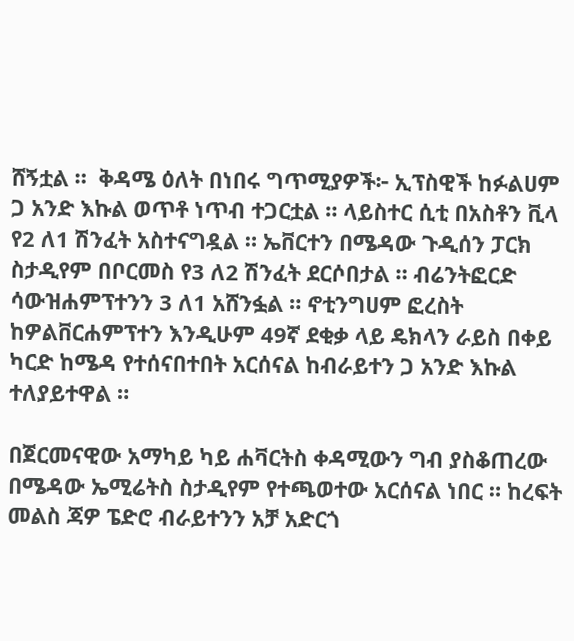ሸኝቷል ።  ቅዳሜ ዕለት በነበሩ ግጥሚያዎች፦ ኢፕስዊች ከፉልሀም ጋ አንድ እኩል ወጥቶ ነጥብ ተጋርቷል ። ላይስተር ሲቲ በአስቶን ቪላ የ2 ለ1 ሽንፈት አስተናግዷል ። ኤቨርተን በሜዳው ጉዲሰን ፓርክ ስታዲየም በቦርመስ የ3 ለ2 ሽንፈት ደርሶበታል ። ብሬንትፎርድ ሳውዝሐምፕተንን 3 ለ1 አሸንፏል ። ኖቲንግሀም ፎረስት ከዎልቨርሐምፕተን እንዲሁም 49ኛ ደቂቃ ላይ ዴክላን ራይስ በቀይ ካርድ ከሜዳ የተሰናበተበት አርሰናል ከብራይተን ጋ አንድ እኩል ተለያይተዋል ።

በጀርመናዊው አማካይ ካይ ሐቫርትስ ቀዳሚውን ግብ ያስቆጠረው በሜዳው ኤሚሬትስ ስታዲየም የተጫወተው አርሰናል ነበር ። ከረፍት መልስ ጃዎ ፔድሮ ብራይተንን አቻ አድርጎ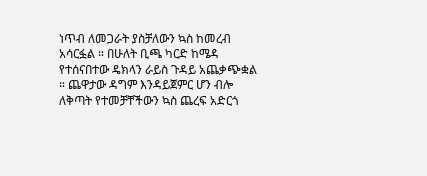ነጥብ ለመጋራት ያስቻለውን ኳስ ከመረብ አሳርፏል ። በሁለት ቢጫ ካርድ ከሜዳ የተሰናበተው ዴክላን ራይስ ጉዳይ አጨቃጭቋል ። ጨዋታው ዳግም እንዳይጀምር ሆን ብሎ ለቅጣት የተመቻቸችውን ኳስ ጨረፍ አድርጎ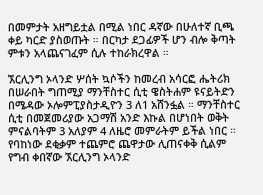በመምታት አዘግይቷል በሚል ነበር ዳኛው በሁለተኛ ቢጫ ቀይ ካርድ ያስወጡት ። በርካታ ደጋፊዎች ሆን ብሎ ቅጣት ምቱን አላጨናገፈም ሲሉ ተከራክረዋል ።

ኧርሊንግ ኦላንድ ሦሰት ኳሶችን ከመረብ አሳርፎ ሔትሪክ በሠራበት ግጠሚያ ማንቸስተር ሲቲ ዌስትሐም ዩናይትድን በሜዳው ኦሎምፒያስታዲዮን 3 ለ1 አሸንፏል ። ማንቸስተር ሲቲ በመጀመሪያው አጋማሽ አንድ እኩል በሆነበት ወቅት ምናልባትም 3 አለያም 4 ለዜሮ መምራትም ይችል ነበር ። የባከነው ደቂቃም ተጨምሮ ጨዋታው ሊጠናቀቅ ሲልም የግብ ቀበኛው ኧርሊንግ ኦላንድ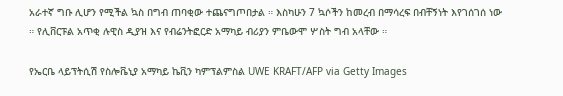አራተኛ ግቡ ሊሆን የሚችል ኳስ በግብ ጠባቂው ተጨናግጦበታል ። እስካሁን 7 ኳሶችን ከመረብ በማሳረፍ በብቸኝነት እየገሰገሰ ነው ። የሊቨርፑል አጥቂ ሉዊስ ዲያዝ እና የብሬንትፎርድ አማካይ ብሪያን ምቤውሞ ሦስት ግብ አላቸው ።

የኤርቤ ላይፕትሲሽ የስሎቬኒያ አማካይ ኬቪን ካምፕልምስል UWE KRAFT/AFP via Getty Images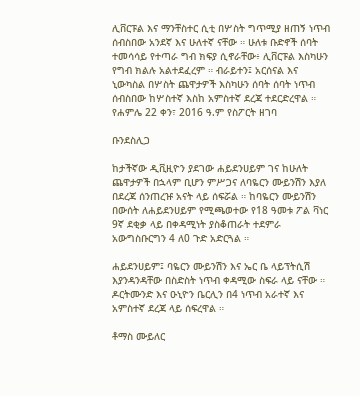ሊቨርፑል እና ማንቸስተር ሲቲ በሦስት ግጥሚያ ዘጠኝ ነጥብ ሰብስበው አንደኛ እና ሁለተኛ ናቸው ። ሁለቱ ቡድኖች ሰባት ተመሳሳይ የተጣራ ግብ ክፍያ ሲኖራቸው፥ ሊቨርፑል እስካሁን የግብ ክልሉ አልተደፈረም ። ብራይተን፤ አርሰናል እና ኒውካስል በሦስት ጨዋታዎች እስካሁን ሰባት ሰባት ነጥብ ሰብስበው ከሦስተኛ እስከ አምስተኛ ደረጃ ተደርድረዋል ።   የሐምሌ 22 ቀን፣ 2016 ዓ.ም የስፖርት ዘገባ

ቡንደስሊጋ

ከታችኛው ዲቪዚዮን ያደገው ሐይደንሀይም ገና ከሁለት ጨዋታዎች በኋላም ቢሆን ምሥጋና ለባዬርን ሙይንሽን እያለ በደረጃ ሰንጠረዡ አናት ላይ ሰፍሯል ። ከባዬርን ሙይንሽን በውሰት ለሐይደንሀይም የሚጫወተው የ18 ዓመቱ ፖል ቫነር 9ኛ ደቂቃ ላይ በቀዳሚነት ያስቆጠራት ተደምራ አውግስቡርግን 4 ለ0 ጉድ አድርጓል ።

ሐይደንሀይም፤ ባዬርን ሙይንሽን እና ኤር ቤ ላይፕትሲሽ እያንዳንዳቸው በስድስት ነጥብ ቀዳሚው ስፍራ ላይ ናቸው ። ዶርትሙንድ እና ዑኒዮን ቤርሊን በ4 ነጥብ አራተኛ እና አምስተኛ ደረጃ ላይ ሰፍረዋል ።

ቶማስ ሙይለር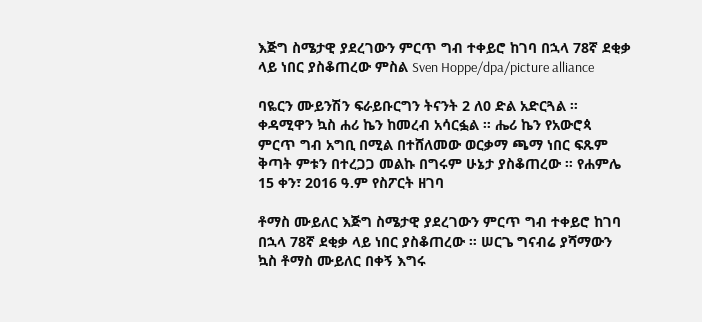እጅግ ስሜታዊ ያደረገውን ምርጥ ግብ ተቀይሮ ከገባ በኋላ 78ኛ ደቂቃ ላይ ነበር ያስቆጠረው ምስል Sven Hoppe/dpa/picture alliance

ባዬርን ሙይንሽን ፍራይቡርግን ትናንት 2 ለ0 ድል አድርጓል ። ቀዳሚዋን ኳስ ሐሪ ኬን ከመረብ አሳርፏል ። ሔሪ ኬን የአውሮጳ ምርጥ ግብ አግቢ በሚል በተሸለመው ወርቃማ ጫማ ነበር ፍጹም ቅጣት ምቱን በተረጋጋ መልኩ በግሩም ሁኔታ ያስቆጠረው ። የሐምሌ 15 ቀን፣ 2016 ዓ.ም የስፖርት ዘገባ

ቶማስ ሙይለር እጅግ ስሜታዊ ያደረገውን ምርጥ ግብ ተቀይሮ ከገባ በኋላ 78ኛ ደቂቃ ላይ ነበር ያስቆጠረው ። ሠርጌ ግናብሬ ያሻማውን ኳስ ቶማስ ሙይለር በቀኝ እግሩ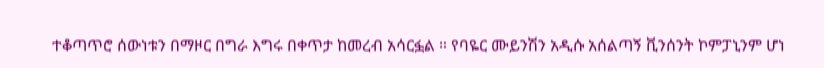ተቆጣጥሮ ሰውነቱን በማዞር በግራ እግሩ በቀጥታ ከመረብ አሳርፏል ። የባዬር ሙይንሽን አዲሱ አሰልጣኝ ቪንሰንት ኮምፓኒንም ሆነ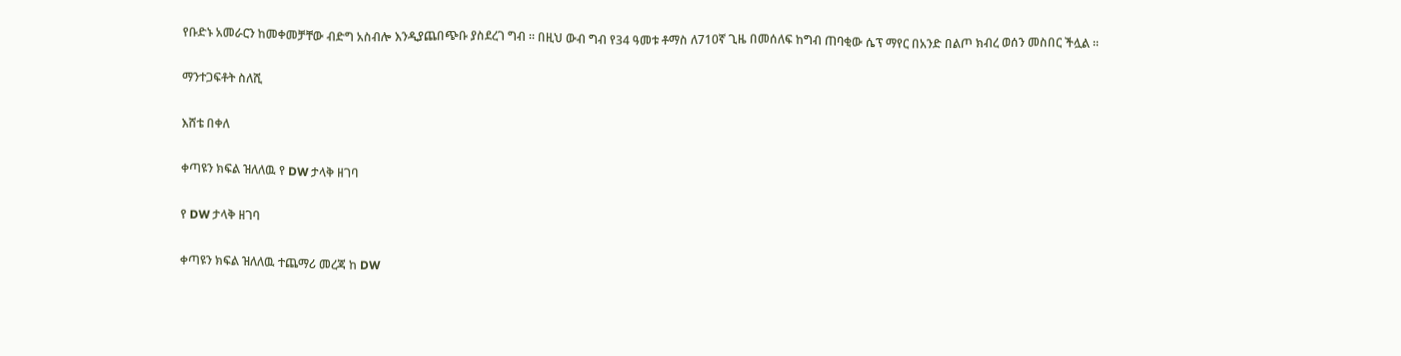የቡድኑ አመራርን ከመቀመቻቸው ብድግ አስብሎ እንዲያጨበጭቡ ያስደረገ ግብ ። በዚህ ውብ ግብ የ34 ዓመቱ ቶማስ ለ710ኛ ጊዜ በመሰለፍ ከግብ ጠባቂው ሴፕ ማየር በአንድ በልጦ ክብረ ወሰን መስበር ችሏል ።

ማንተጋፍቶት ስለሺ

እሸቴ በቀለ

ቀጣዩን ክፍል ዝለለዉ የ DW ታላቅ ዘገባ

የ DW ታላቅ ዘገባ

ቀጣዩን ክፍል ዝለለዉ ተጨማሪ መረጃ ከ DW